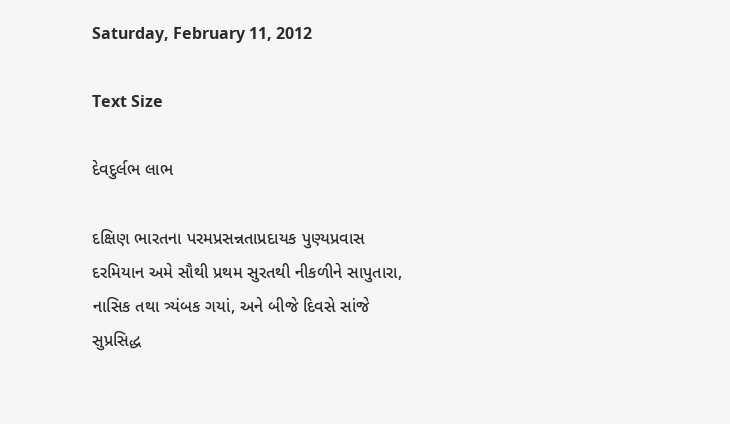Saturday, February 11, 2012

Text Size

દેવદુર્લભ લાભ

દક્ષિણ ભારતના પરમપ્રસન્નતાપ્રદાયક પુણ્યપ્રવાસ દરમિયાન અમે સૌથી પ્રથમ સુરતથી નીકળીને સાપુતારા, નાસિક તથા ત્ર્યંબક ગયાં, અને બીજે દિવસે સાંજે સુપ્રસિદ્ધ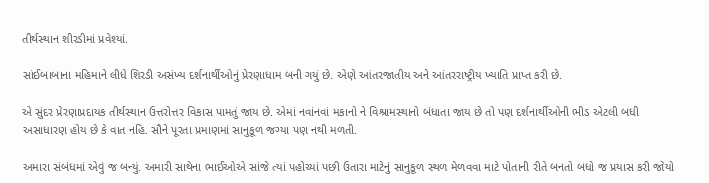તીર્થસ્થાન શીરડીમાં પ્રવેશ્યાં.

સાંઈબાબાના મહિમાને લીધે શિરડી અસંખ્ય દર્શનાર્થીઓનું પ્રેરણાધામ બની ગયું છે. એણે આંતરજાતીય અને આંતરરાષ્ટ્રીય ખ્યાતિ પ્રાપ્ત કરી છે.

એ સુંદર પ્રેરણાપ્રદાયક તીર્થસ્થાન ઉત્તરોત્તર વિકાસ પામતું જાય છે. એમાં નવાંનવાં મકાનો ને વિશ્રામસ્થાનો બંધાતા જાય છે તો પણ દર્શનાર્થીઓની ભીડ એટલી બધી અસાધારણ હોય છે કે વાત નહિ. સૌને પૂરતા પ્રમાણમાં સાનુકૂળ જગ્યા પણ નથી મળતી.

અમારા સંબંધમાં એવું જ બન્યું. અમારી સાથેના ભાઈઓએ સાંજે ત્યાં પહોચ્યાં પછી ઉતારા માટેનું સાનુકૂળ સ્થળ મેળવવા માટે પોતાની રીતે બનતો બધો જ પ્રયાસ કરી જોયો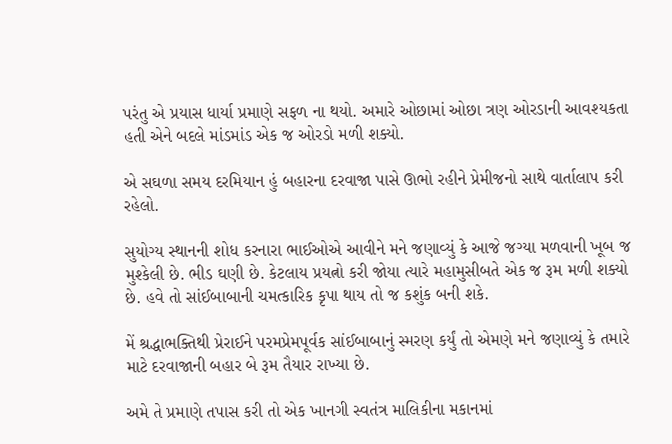પરંતુ એ પ્રયાસ ધાર્યા પ્રમાણે સફળ ના થયો. અમારે ઓછામાં ઓછા ત્રણ ઓરડાની આવશ્યકતા હતી એને બદલે માંડમાંડ એક જ ઓરડો મળી શક્યો.

એ સઘળા સમય દરમિયાન હું બહારના દરવાજા પાસે ઊભો રહીને પ્રેમીજનો સાથે વાર્તાલાપ કરી રહેલો.

સુયોગ્ય સ્થાનની શોધ કરનારા ભાઈઓએ આવીને મને જણાવ્યું કે આજે જગ્યા મળવાની ખૂબ જ મુશ્કેલી છે. ભીડ ઘણી છે. કેટલાય પ્રયત્નો કરી જોયા ત્યારે મહામુસીબતે એક જ રૂમ મળી શક્યો છે. હવે તો સાંઈબાબાની ચમત્કારિક કૃપા થાય તો જ કશુંક બની શકે.

મેં શ્રદ્ધાભક્તિથી પ્રેરાઈને પરમપ્રેમપૂર્વક સાંઈબાબાનું સ્મરણ કર્યું તો એમણે મને જણાવ્યું કે તમારે માટે દરવાજાની બહાર બે રૂમ તૈયાર રાખ્યા છે.

અમે તે પ્રમાણે તપાસ કરી તો એક ખાનગી સ્વતંત્ર માલિકીના મકાનમાં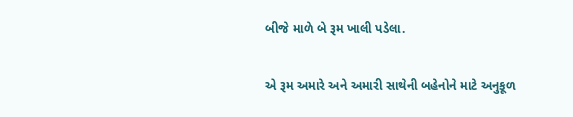બીજે માળે બે રૂમ ખાલી પડેલા.

એ રૂમ અમારે અને અમારી સાથેની બહેનોને માટે અનુકૂળ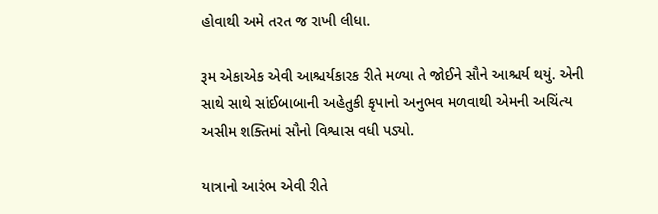હોવાથી અમે તરત જ રાખી લીધા.

રૂમ એકાએક એવી આશ્ચર્યકારક રીતે મળ્યા તે જોઈને સૌને આશ્ચર્ય થયું. એની સાથે સાથે સાંઈબાબાની અહેતુકી કૃપાનો અનુભવ મળવાથી એમની અચિંત્ય અસીમ શક્તિમાં સૌનો વિશ્વાસ વધી પડ્યો.

યાત્રાનો આરંભ એવી રીતે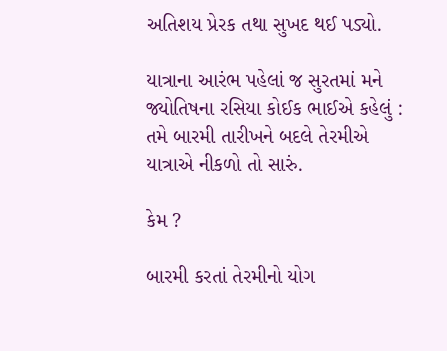અતિશય પ્રેરક તથા સુખદ થઈ પડ્યો.

યાત્રાના આરંભ પહેલાં જ સુરતમાં મને જ્યોતિષના રસિયા કોઈક ભાઈએ કહેલું : તમે બારમી તારીખને બદલે તેરમીએ યાત્રાએ નીકળો તો સારું.

કેમ ?

બારમી કરતાં તેરમીનો યોગ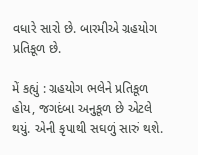વધારે સારો છે. બારમીએ ગ્રહયોગ પ્રતિકૂળ છે.

મેં કહ્યું : ગ્રહયોગ ભલેને પ્રતિકૂળ હોય, જગદંબા અનુકૂળ છે એટલે થયું. એની કૃપાથી સઘળું સારું થશે.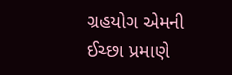ગ્રહયોગ એમની ઈચ્છા પ્રમાણે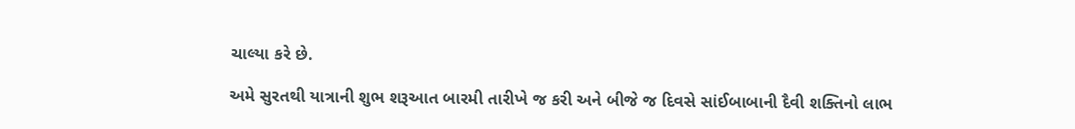ચાલ્યા કરે છે.

અમે સુરતથી યાત્રાની શુભ શરૂઆત બારમી તારીખે જ કરી અને બીજે જ દિવસે સાંઈબાબાની દૈવી શક્તિનો લાભ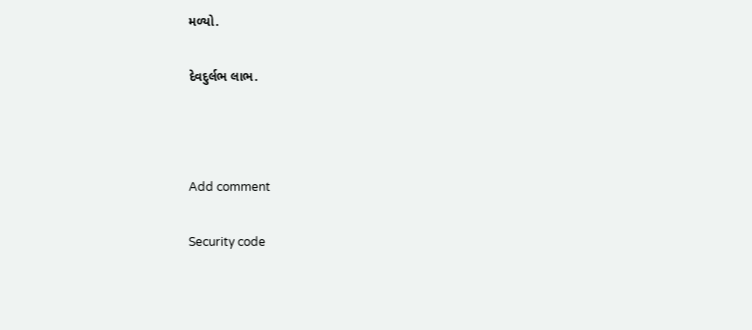મળ્યો.

દેવદુર્લભ લાભ.



Add comment

Security code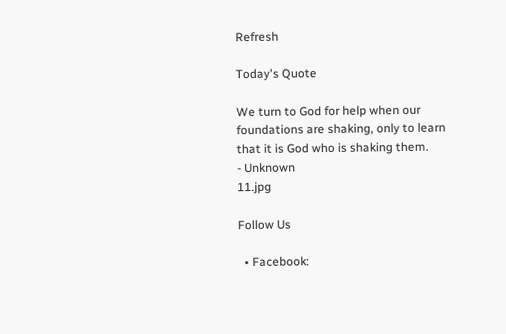Refresh

Today's Quote

We turn to God for help when our foundations are shaking, only to learn that it is God who is shaking them.
- Unknown
11.jpg

Follow Us

  • Facebook: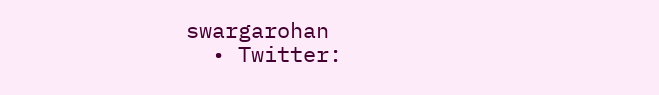swargarohan
  • Twitter: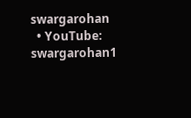swargarohan
  • YouTube: swargarohan1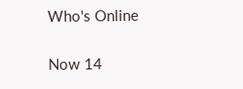Who's Online

Now 14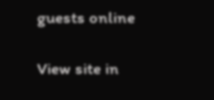guests online

View site in